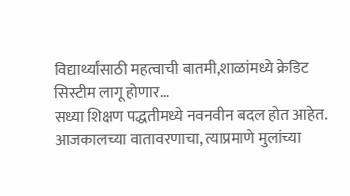विद्यार्थ्यांसाठी महत्वाची बातमी,शाळांमध्ये क्रेडिट सिस्टीम लागू होणार…
सध्या शिक्षण पद्धतीमध्ये नवनवीन बदल होत आहेत. आजकालच्या वातावरणाचा, त्याप्रमाणे मुलांच्या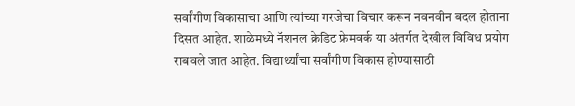सर्वांगीण विकासाचा आणि त्यांच्या गरजेचा विचार करून नवनवीन बदल होताना दिसत आहेत. शाळेमध्ये नॅशनल क्रेडिट फ्रेमवर्क या अंतर्गत देखील विविध प्रयोग राबवले जात आहेत. विद्यार्थ्यांचा सर्वांगीण विकास होण्यासाठी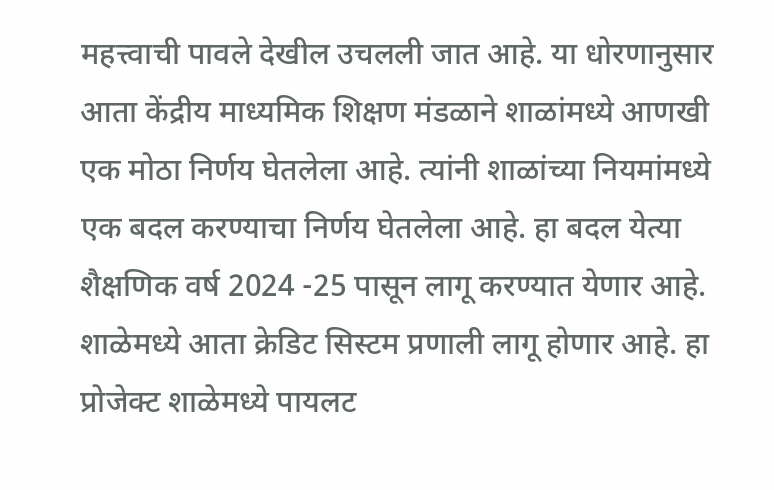महत्त्वाची पावले देखील उचलली जात आहे. या धोरणानुसार आता केंद्रीय माध्यमिक शिक्षण मंडळाने शाळांमध्ये आणखी एक मोठा निर्णय घेतलेला आहे. त्यांनी शाळांच्या नियमांमध्ये एक बदल करण्याचा निर्णय घेतलेला आहे. हा बदल येत्या शैक्षणिक वर्ष 2024 -25 पासून लागू करण्यात येणार आहे. शाळेमध्ये आता क्रेडिट सिस्टम प्रणाली लागू होणार आहे. हा प्रोजेक्ट शाळेमध्ये पायलट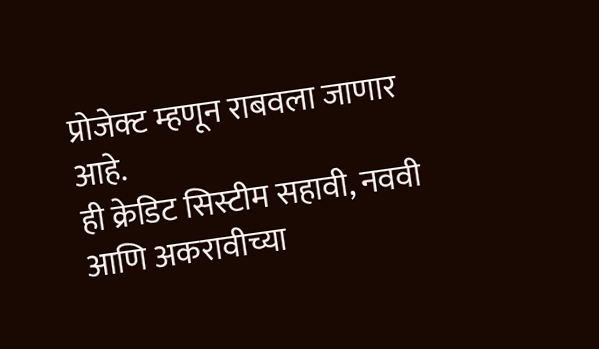प्रोजेक्ट म्हणून राबवला जाणार आहे.
ही क्रेडिट सिस्टीम सहावी, नववी आणि अकरावीच्या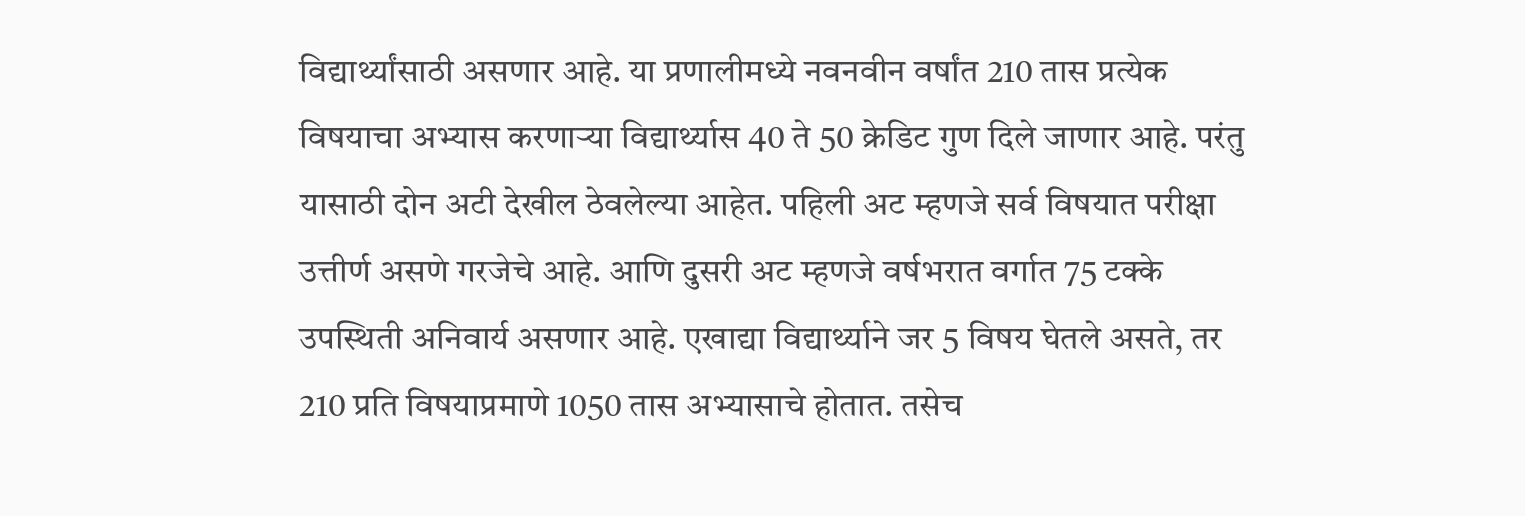विद्यार्थ्यांसाठी असणार आहे. या प्रणालीमध्ये नवनवीन वर्षांत 210 तास प्रत्येक विषयाचा अभ्यास करणाऱ्या विद्यार्थ्यास 40 ते 50 क्रेडिट गुण दिले जाणार आहे. परंतु यासाठी दोन अटी देखील ठेवलेल्या आहेत. पहिली अट म्हणजे सर्व विषयात परीक्षा उत्तीर्ण असणे गरजेचे आहे. आणि दुसरी अट म्हणजे वर्षभरात वर्गात 75 टक्के उपस्थिती अनिवार्य असणार आहे. एखाद्या विद्यार्थ्याने जर 5 विषय घेतले असते, तर 210 प्रति विषयाप्रमाणे 1050 तास अभ्यासाचे होतात. तसेच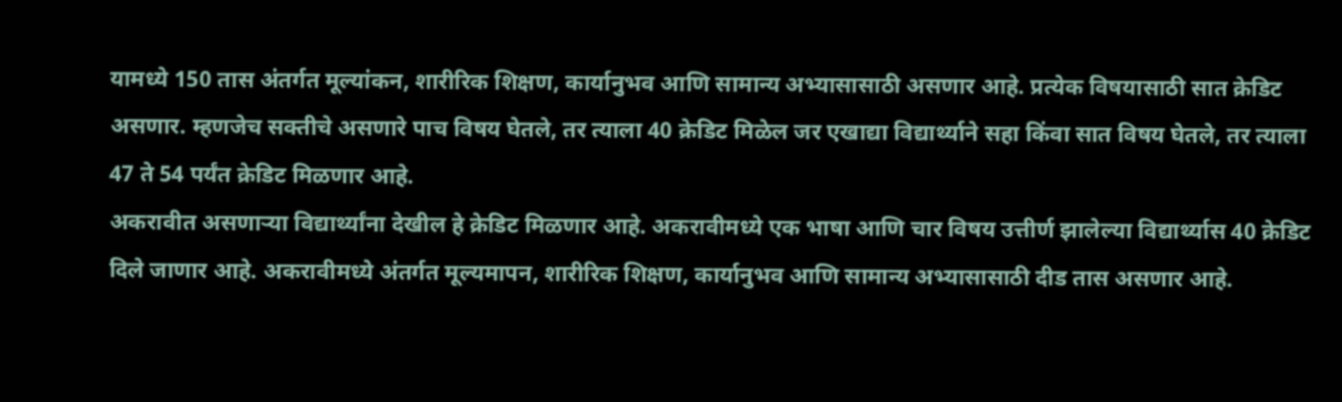यामध्ये 150 तास अंतर्गत मूल्यांकन, शारीरिक शिक्षण, कार्यानुभव आणि सामान्य अभ्यासासाठी असणार आहे. प्रत्येक विषयासाठी सात क्रेडिट असणार. म्हणजेच सक्तीचे असणारे पाच विषय घेतले, तर त्याला 40 क्रेडिट मिळेल जर एखाद्या विद्यार्थ्याने सहा किंवा सात विषय घेतले, तर त्याला 47 ते 54 पर्यंत क्रेडिट मिळणार आहे.
अकरावीत असणाऱ्या विद्यार्थ्यांना देखील हे क्रेडिट मिळणार आहे. अकरावीमध्ये एक भाषा आणि चार विषय उत्तीर्ण झालेल्या विद्यार्थ्यास 40 क्रेडिट दिले जाणार आहे. अकरावीमध्ये अंतर्गत मूल्यमापन, शारीरिक शिक्षण, कार्यानुभव आणि सामान्य अभ्यासासाठी दीड तास असणार आहे.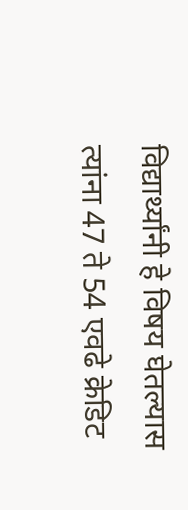विद्यार्थ्यांनी हे विषय घेतल्यास त्यांना 47 ते 54 एवढे क्रेडिट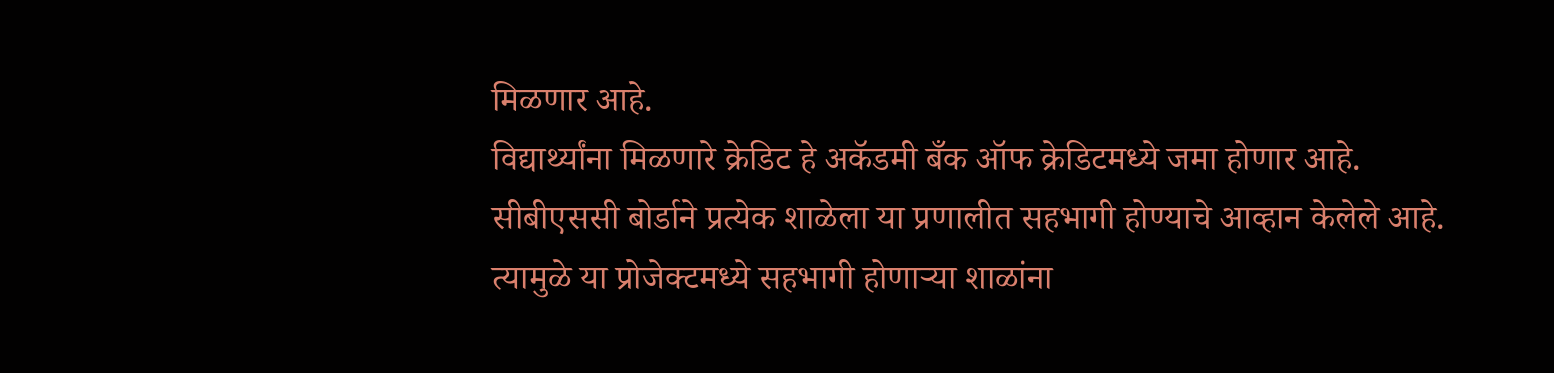मिळणार आहे.
विद्यार्थ्यांना मिळणारे क्रेडिट हे अकॅडमी बँक ऑफ क्रेडिटमध्ये जमा होणार आहे. सीबीएससी बोर्डाने प्रत्येक शाळेला या प्रणालीत सहभागी होण्याचे आव्हान केलेले आहे. त्यामुळे या प्रोजेक्टमध्ये सहभागी होणाऱ्या शाळांना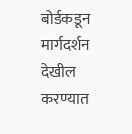बोर्डकडून मार्गदर्शन देखील करण्यात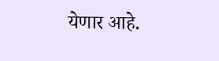येणार आहे.